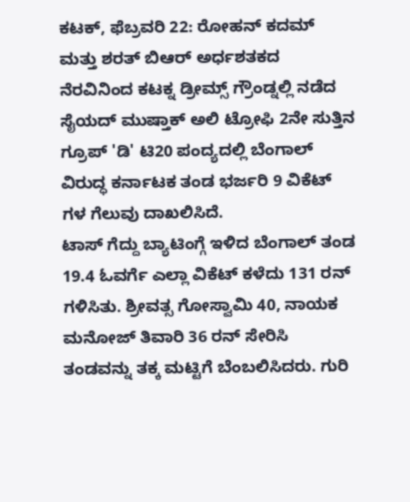ಕಟಕ್, ಫೆಬ್ರವರಿ 22: ರೋಹನ್ ಕದಮ್ ಮತ್ತು ಶರತ್ ಬಿಆರ್ ಅರ್ಧಶತಕದ ನೆರವಿನಿಂದ ಕಟಕ್ನ ಡ್ರೀಮ್ಸ್ ಗ್ರೌಂಡ್ನಲ್ಲಿ ನಡೆದ ಸೈಯದ್ ಮುಷ್ತಾಕ್ ಅಲಿ ಟ್ರೋಫಿ 2ನೇ ಸುತ್ತಿನ ಗ್ರೂಪ್ 'ಡಿ' ಟಿ20 ಪಂದ್ಯದಲ್ಲಿ ಬೆಂಗಾಲ್ ವಿರುದ್ಧ ಕರ್ನಾಟಕ ತಂಡ ಭರ್ಜರಿ 9 ವಿಕೆಟ್ ಗಳ ಗೆಲುವು ದಾಖಲಿಸಿದೆ.
ಟಾಸ್ ಗೆದ್ದು ಬ್ಯಾಟಿಂಗ್ಗೆ ಇಳಿದ ಬೆಂಗಾಲ್ ತಂಡ 19.4 ಓವರ್ಗೆ ಎಲ್ಲಾ ವಿಕೆಟ್ ಕಳೆದು 131 ರನ್ ಗಳಿಸಿತು. ಶ್ರೀವತ್ಸ ಗೋಸ್ವಾಮಿ 40, ನಾಯಕ ಮನೋಜ್ ತಿವಾರಿ 36 ರನ್ ಸೇರಿಸಿ ತಂಡವನ್ನು ತಕ್ಕ ಮಟ್ಟಿಗೆ ಬೆಂಬಲಿಸಿದರು. ಗುರಿ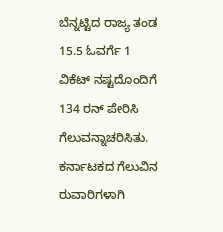ಬೆನ್ನಟ್ಟಿದ ರಾಜ್ಯ ತಂಡ 15.5 ಓವರ್ಗೆ 1 ವಿಕೆಟ್ ನಷ್ಟದೊಂದಿಗೆ 134 ರನ್ ಪೇರಿಸಿ ಗೆಲುವನ್ನಾಚರಿಸಿತು.
ಕರ್ನಾಟಕದ ಗೆಲುವಿನ ರುವಾರಿಗಳಾಗಿ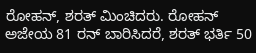ರೋಹನ್, ಶರತ್ ಮಿಂಚಿದರು. ರೋಹನ್ ಅಜೇಯ 81 ರನ್ ಬಾರಿಸಿದರೆ, ಶರತ್ ಭರ್ತಿ 50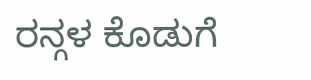ರನ್ಗಳ ಕೊಡುಗೆ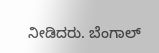ನೀಡಿದರು. ಬೆಂಗಾಲ್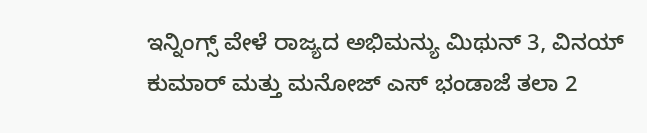ಇನ್ನಿಂಗ್ಸ್ ವೇಳೆ ರಾಜ್ಯದ ಅಭಿಮನ್ಯು ಮಿಥುನ್ 3, ವಿನಯ್ ಕುಮಾರ್ ಮತ್ತು ಮನೋಜ್ ಎಸ್ ಭಂಡಾಜೆ ತಲಾ 2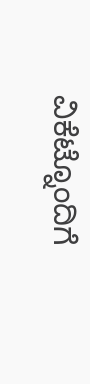ವಿಕೆಟ್ನೊಂದಿಗೆ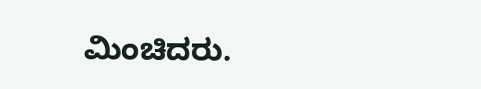ಮಿಂಚಿದರು.